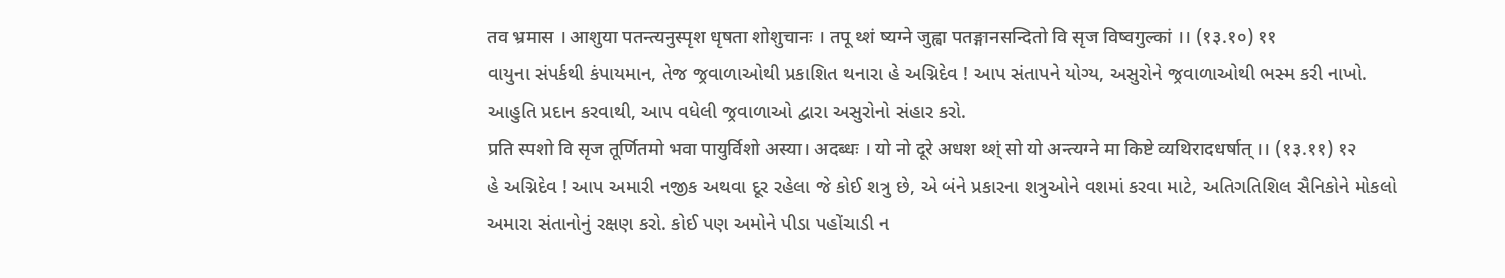तव भ्रमास । आशुया पतन्त्यनुस्पृश धृषता शोशुचानः । तपू थ्शं ष्यग्ने जुह्वा पतङ्गानसन्दितो वि सृज विष्वगुल्कां ।। (१३.१०) ११
વાયુના સંપર્કથી કંપાયમાન, તેજ જ્રવાળાઓથી પ્રકાશિત થનારા હે અગ્નિદેવ ! આપ સંતાપને યોગ્ય, અસુરોને જ્રવાળાઓથી ભસ્મ કરી નાખો. આહુતિ પ્રદાન કરવાથી, આપ વધેલી જ્રવાળાઓ દ્વારા અસુરોનો સંહાર કરો.
प्रति स्पशो वि सृज तूर्णितमो भवा पायुर्विशो अस्या। अदब्धः । यो नो दूरे अधश थ्श्ं सो यो अन्त्यग्ने मा किष्टे व्यथिरादधर्षात् ।। (१३.११) १२
હે અગ્નિદેવ ! આપ અમારી નજીક અથવા દૂર રહેલા જે કોઈ શત્રુ છે, એ બંને પ્રકારના શત્રુઓને વશમાં કરવા માટે, અતિગતિશિલ સૈનિકોને મોકલો અમારા સંતાનોનું રક્ષણ કરો. કોઈ પણ અમોને પીડા પહોંચાડી ન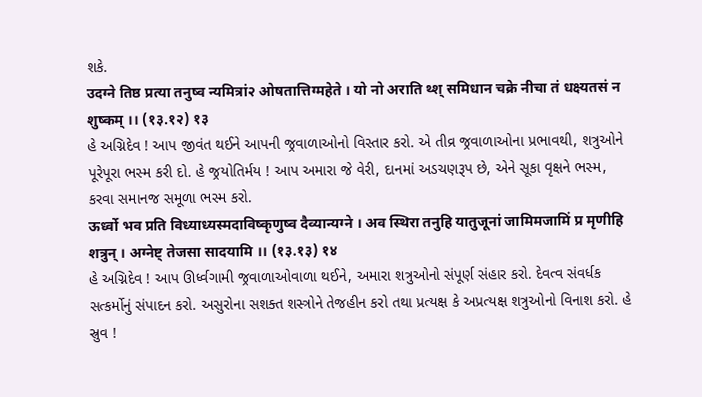શકે.
उदग्ने तिष्ठ प्रत्या तनुष्व न्यमित्रां२ ओषतात्तिग्महेते । यो नो अराति थ्श् समिधान चक्रे नीचा तं धक्ष्यतसं न शुष्कम् ।। (१३.१२) १३
હે અગ્નિદેવ ! આપ જીવંત થઈને આપની જ્રવાળાઓનો વિસ્તાર કરો. એ તીવ્ર જ્રવાળાઓના પ્રભાવથી, શત્રુઓને પૂરેપૂરા ભસ્મ કરી દો. હે જ્રયોતિર્મય ! આપ અમારા જે વેરી, દાનમાં અડચણરૂપ છે, એને સૂકા વૃક્ષને ભસ્મ, કરવા સમાનજ સમૂળા ભસ્મ કરો.
ऊर्ध्वो भव प्रति विध्याध्यस्मदाविष्कृणुष्व दैव्यान्यग्ने । अव स्थिरा तनुहि यातुजूनां जामिमजामिं प्र मृणीहि शत्रुन् । अग्नेष्ट् तेजसा सादयामि ।। (१३.१३) १४
હે અગ્નિદેવ ! આપ ઊર્ધ્વગામી જ્રવાળાઓવાળા થઈને, અમારા શત્રુઓનો સંપૂર્ણ સંહાર કરો. દેવત્વ સંવર્ધક સત્કર્મોનું સંપાદન કરો. અસુરોના સશક્ત શસ્ત્રોને તેજહીન કરો તથા પ્રત્યક્ષ કે અપ્રત્યક્ષ શત્રુઓનો વિનાશ કરો. હે સ્રુવ !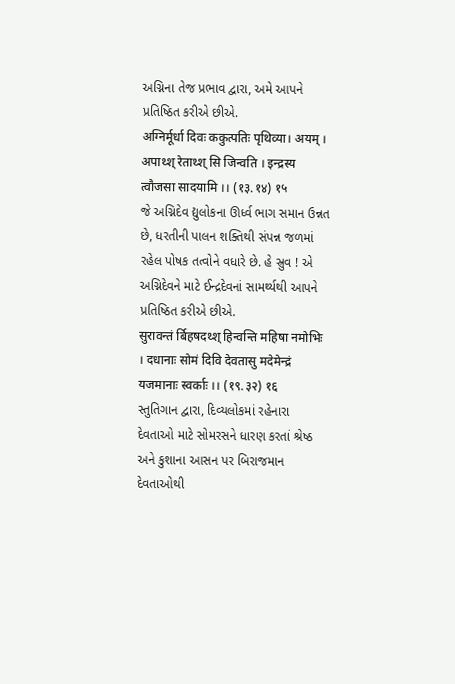અગ્નિના તેજ પ્રભાવ દ્વારા, અમે આપને પ્રતિષ્ઠિત કરીએ છીએ.
अग्निर्मूर्धा दिवः ककुत्पतिः पृथिव्या। अयम् । अपाथ्श् रेताथ्श् सि जिन्वति । इन्द्रस्य त्वौजसा सादयामि ।। (१३.१४) १५
જે અગ્નિદેવ દ્યુલોકના ઊર્ધ્વ ભાગ સમાન ઉન્નત છે, ધરતીની પાલન શક્તિથી સંપન્ન જળમાં રહેલ પોષક તત્વોને વધારે છે. હે સ્રુવ ! એ અગ્નિદેવને માટે ઈન્દ્રદેવનાં સામર્થ્યથી આપને પ્રતિષ્ઠિત કરીએ છીએ.
सुरावन्तं र्बिहषदथ्श् हिन्वन्ति महिषा नमोभिः । दधानाः सोमं दिवि देवतासु मदेमेन्द्रं यजमानाः स्वर्काः ।। (१९.३२) १६
સ્તુતિગાન દ્વારા, દિવ્યલોકમાં રહેનારા દેવતાઓ માટે સોમરસને ધારણ કરતાં શ્રેષ્ઠ અને કુશાના આસન પર બિરાજમાન દેવતાઓથી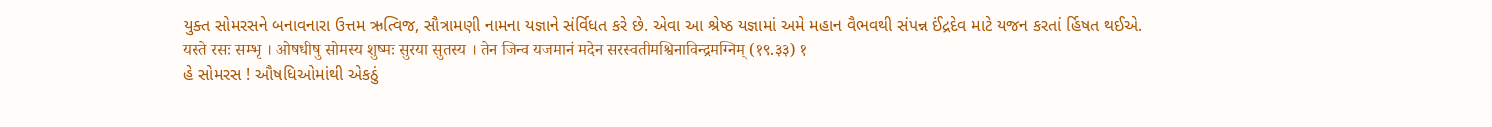યુક્ત સોમરસને બનાવનારા ઉત્તમ ઋત્વિજ, સૌત્રામણી નામના યજ્ઞાને સંર્વિધત કરે છે. એવા આ શ્રેષ્ઠ યજ્ઞામાં અમે મહાન વૈભવથી સંપન્ન ઈંદ્રદેવ માટે યજન કરતાં ર્હિષત થઈએ.
यस्ते रसः सम्भृ । ओषधीषु सोमस्य शुष्मः सुरया सुतस्य । तेन जिन्व यजमानं मदेन सरस्वतीमश्विनाविन्द्रमग्निम् (१९.३३) १
હે સોમરસ ! ઔષધિઓમાંથી એકઠું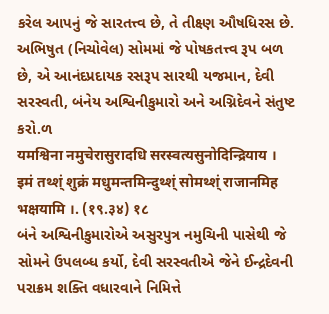કરેલ આપનું જે સારતત્ત્વ છે, તે તીક્ષ્ણ ઔષધિરસ છે. અભિષુત (નિચોવેલ) સોમમાં જે પોષકતત્ત્વ રૂપ બળ છે, એ આનંદપ્રદાયક રસરૂપ સારથી યજમાન, દેવી સરસ્વતી, બંનેય અશ્વિનીકુમારો અને અગ્નિદેવને સંતુષ્ટ કરો.ળ
यमश्विना नमुचेरासुरादधि सरस्वत्यसुनोदिन्द्रियाय । इमं तथ्श्ं शुक्रं मधुमन्तमिन्दुथ्श्ं सोमथ्श्ं राजानमिह भक्षयामि ।. (१९.३४) १८
બંને અશ્વિનીકુમારોએ અસુરપુત્ર નમુચિની પાસેથી જે સોમને ઉપલબ્ધ કર્યો, દેવી સરસ્વતીએ જેને ઈન્દ્રદેવની પરાક્રમ શક્તિ વધારવાને નિમિત્તે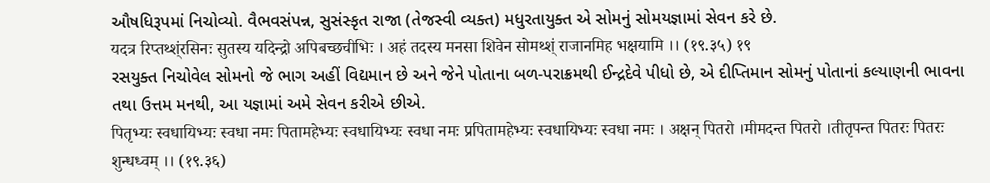ઔષધિરૂપમાં નિચોવ્યો. વૈભવસંપન્ન, સુસંસ્કૃત રાજા (તેજસ્વી વ્યક્ત) મધુરતાયુક્ત એ સોમનું સોમયજ્ઞામાં સેવન કરે છે.
यदत्र रिप्तथ्श्ंरसिनः सुतस्य यदिन्द्रो अपिबच्छचीभिः । अहं तदस्य मनसा शिवेन सोमथ्श्ं राजानमिह भक्षयामि ।। (१९.३५) १९
રસયુક્ત નિચોવેલ સોમનો જે ભાગ અહીં વિદ્યમાન છે અને જેને પોતાના બળ-પરાક્રમથી ઈન્દ્રદેવે પીધો છે, એ દીપ્તિમાન સોમનું પોતાનાં કલ્યાણની ભાવના તથા ઉત્તમ મનથી, આ યજ્ઞામાં અમે સેવન કરીએ છીએ.
पितृभ्यः स्वधायिभ्यः स्वधा नमः पितामहेभ्यः स्वधायिभ्यः स्वधा नमः प्रपितामहेभ्यः स्वधायिभ्यः स्वधा नमः । अक्षन् पितरो ।मीमदन्त पितरो ।तीतृपन्त पितरः पितरः शुन्धध्वम् ।। (१९.३६)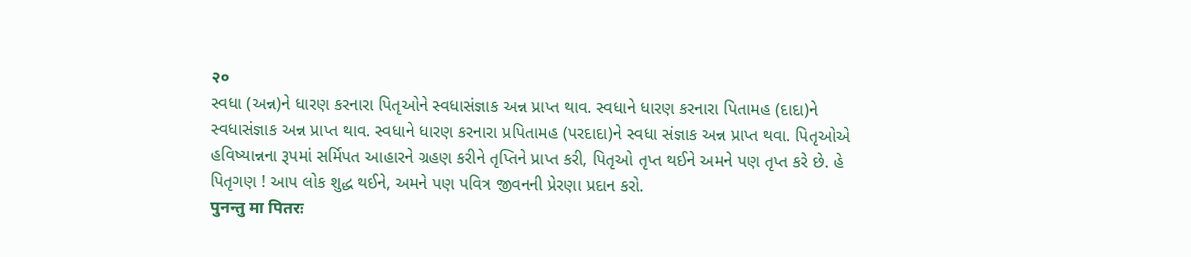२०
સ્વધા (અન્ન)ને ધારણ કરનારા પિતૃઓને સ્વધાસંજ્ઞાક અન્ન પ્રાપ્ત થાવ. સ્વધાને ધારણ કરનારા પિતામહ (દાદા)ને સ્વધાસંજ્ઞાક અન્ન પ્રાપ્ત થાવ. સ્વધાને ધારણ કરનારા પ્રપિતામહ (પરદાદા)ને સ્વધા સંજ્ઞાક અન્ન પ્રાપ્ત થવા. પિતૃઓએ હવિષ્યાન્નના રૂપમાં સર્મિપત આહારને ગ્રહણ કરીને તૃપ્તિને પ્રાપ્ત કરી, પિતૃઓ તૃપ્ત થઈને અમને પણ તૃપ્ત કરે છે. હે પિતૃગણ ! આપ લોક શુદ્ધ થઈને, અમને પણ પવિત્ર જીવનની પ્રેરણા પ્રદાન કરો.
पुनन्तु मा पितरः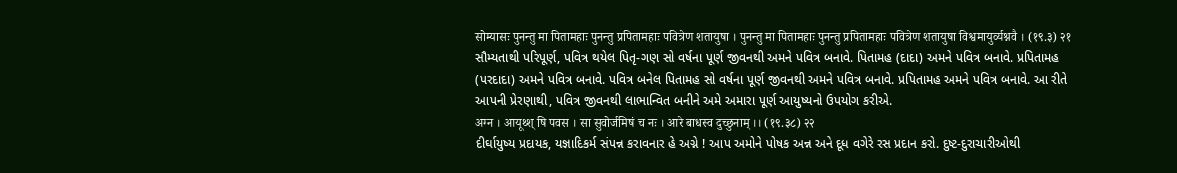सोम्यासः पुनन्तु मा पितामहाः पुनन्तु प्रपितामहाः पवित्रेण शतायुषा । पुनन्तु मा पितामहाः पुनन्तु प्रपितामहाः पवित्रेण शतायुषा विश्वमायुर्व्यश्नवै । (१९.३) २१
સૌમ્યતાથી પરિપૂર્ણ, પવિત્ર થયેલ પિતૃ-ગણ સો વર્ષના પૂર્ણ જીવનથી અમને પવિત્ર બનાવે. પિતામહ (દાદા) અમને પવિત્ર બનાવે. પ્રપિતામહ (પરદાદા) અમને પવિત્ર બનાવે. પવિત્ર બનેલ પિતામહ સો વર્ષના પૂર્ણ જીવનથી અમને પવિત્ર બનાવે. પ્રપિતામહ અમને પવિત્ર બનાવે. આ રીતે આપની પ્રેરણાથી, પવિત્ર જીવનથી લાભાન્વિત બનીને અમે અમારા પૂર્ણ આયુષ્યનો ઉપયોગ કરીએ.
अग्न । आयूथ्श् षि पवस । सा सुवोर्जमिषं च नः । आरे बाधस्व दुच्छुनाम् ।। (१९.३८) २२
દીર્ઘાયુષ્ય પ્રદાયક, યજ્ઞાદિકર્મ સંપન્ન કરાવનાર હે અગ્ને ! આપ અમોને પોષક અન્ન અને દૂધ વગેરે રસ પ્રદાન કરો. દુષ્ટ-દુરાચારીઓથી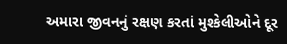અમારા જીવનનું રક્ષણ કરતાં મુશ્કેલીઓને દૂર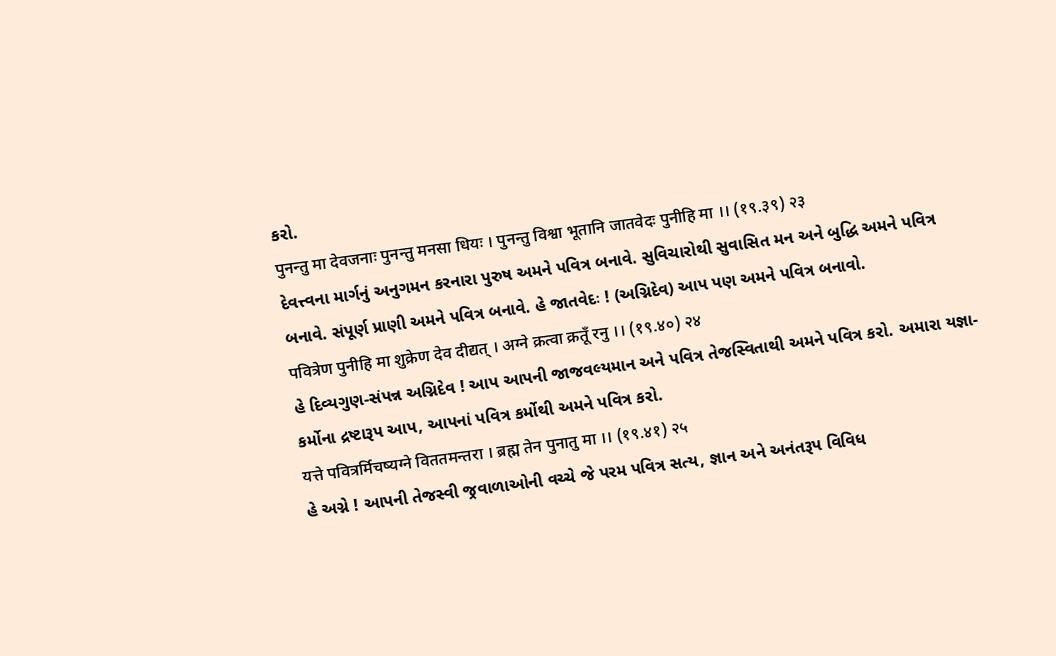કરો.
पुनन्तु मा देवजनाः पुनन्तु मनसा धियः । पुनन्तु विश्वा भूतानि जातवेदः पुनीहि मा ।। (१९.३९) २३
દેવત્ત્વના માર્ગનું અનુગમન કરનારા પુરુષ અમને પવિત્ર બનાવે. સુવિચારોથી સુવાસિત મન અને બુદ્ધિ અમને પવિત્ર બનાવે. સંપૂર્ણ પ્રાણી અમને પવિત્ર બનાવે. હે જાતવેદઃ ! (અગ્નિદેવ) આપ પણ અમને પવિત્ર બનાવો.
पवित्रेण पुनीहि मा शुक्रेण देव दीद्यत् । अग्ने क्रत्वा क्रतूँ रनु ।। (१९.४०) २४
હે દિવ્યગુણ-સંપન્ન અગ્નિદેવ ! આપ આપની જાજવલ્યમાન અને પવિત્ર તેજસ્વિતાથી અમને પવિત્ર કરો. અમારા યજ્ઞા-કર્મોના દ્રષ્ટારૂપ આપ, આપનાં પવિત્ર કર્મોથી અમને પવિત્ર કરો.
यत्ते पवित्रर्मिचष्यग्ने विततमन्तरा । ब्रह्म तेन पुनातु मा ।। (१९.४१) २५
હે અગ્ને ! આપની તેજસ્વી જ્રવાળાઓની વચ્ચે જે પરમ પવિત્ર સત્ય, જ્ઞાન અને અનંતરૂપ વિવિધ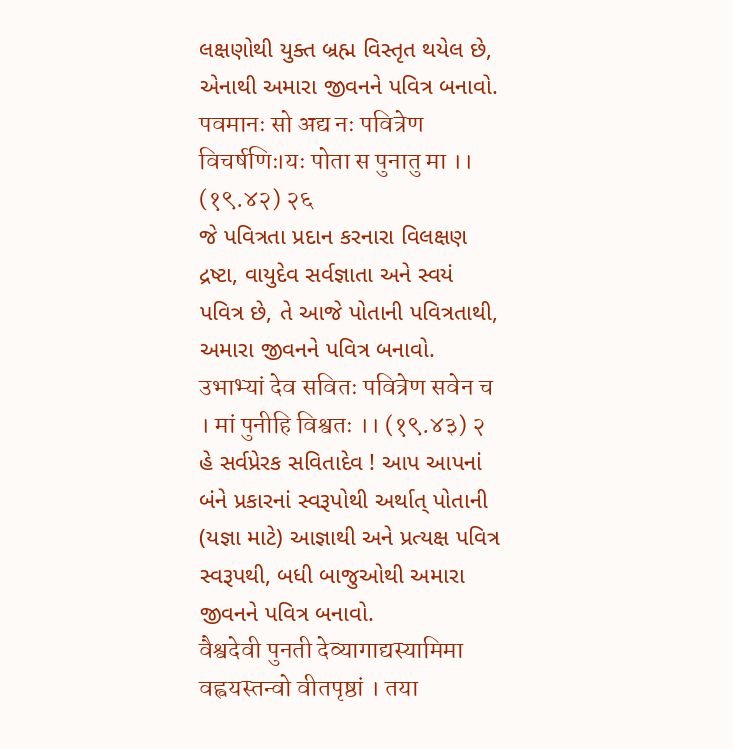લક્ષણોથી યુક્ત બ્રહ્મ વિસ્તૃત થયેલ છે, એનાથી અમારા જીવનને પવિત્ર બનાવો.
पवमानः सो अद्य नः पवित्रेण विचर्षणिः।यः पोता स पुनातु मा ।। (१९.४२) २६
જે પવિત્રતા પ્રદાન કરનારા વિલક્ષણ દ્રષ્ટા, વાયુદેવ સર્વજ્ઞાતા અને સ્વયં પવિત્ર છે, તે આજે પોતાની પવિત્રતાથી, અમારા જીવનને પવિત્ર બનાવો.
उभाभ्यां देव सवितः पवित्रेण सवेन च । मां पुनीहि विश्वतः ।। (१९.४३) २
હે સર્વપ્રેરક સવિતાદેવ ! આપ આપનાં બંને પ્રકારનાં સ્વરૂપોથી અર્થાત્ પોતાની (યજ્ઞા માટે) આજ્ઞાથી અને પ્રત્યક્ષ પવિત્ર સ્વરૂપથી, બધી બાજુઓથી અમારા જીવનને પવિત્ર બનાવો.
वैश्वदेवी पुनती देव्यागाद्यस्यामिमा वह्वयस्तन्वो वीतपृष्ठां । तया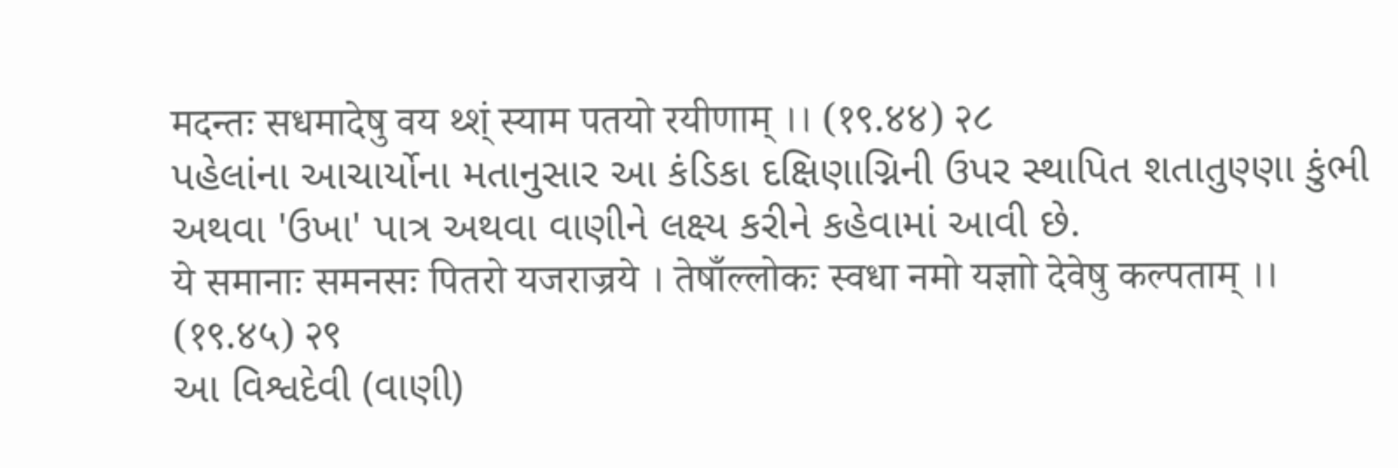मदन्तः सधमादेषु वय थ्श्ं स्याम पतयो रयीणाम् ।। (१९.४४) २८
પહેલાંના આચાર્યોના મતાનુસાર આ કંડિકા દક્ષિણાગ્નિની ઉપર સ્થાપિત શતાતુણ્ણા કુંભી અથવા 'ઉખા' પાત્ર અથવા વાણીને લક્ષ્ય કરીને કહેવામાં આવી છે.
ये समानाः समनसः पितरो यजराज्रये । तेषाँल्लोकः स्वधा नमो यज्ञाो देवेषु कल्पताम् ।। (१९.४५) २९
આ વિશ્વદેવી (વાણી)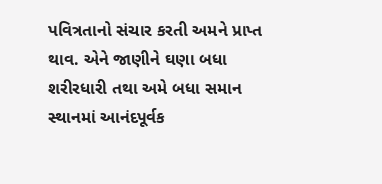પવિત્રતાનો સંચાર કરતી અમને પ્રાપ્ત થાવ. એને જાણીને ઘણા બધા શરીરધારી તથા અમે બધા સમાન સ્થાનમાં આનંદપૂર્વક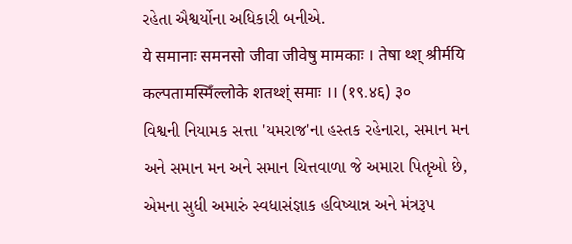રહેતા ઐશ્વર્યોના અધિકારી બનીએ.
ये समानाः समनसो जीवा जीवेषु मामकाः । तेषा थ्श् श्रीर्मयि कल्पतामस्मिँल्लोके शतथ्श्ं समाः ।। (१९.४६) ३०
વિશ્વની નિયામક સત્તા 'યમરાજ'ના હસ્તક રહેનારા, સમાન મન અને સમાન મન અને સમાન ચિત્તવાળા જે અમારા પિતૃઓ છે, એમના સુધી અમારું સ્વધાસંજ્ઞાક હવિષ્યાન્ન અને મંત્રરૂપ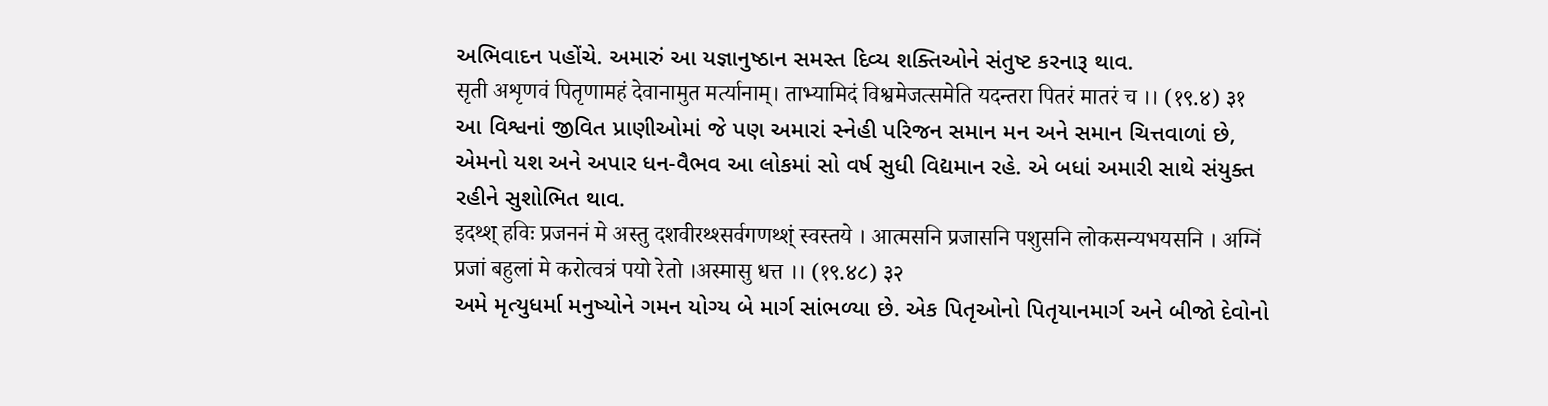અભિવાદન પહોંચે. અમારું આ યજ્ઞાનુષ્ઠાન સમસ્ત દિવ્ય શક્તિઓને સંતુષ્ટ કરનારૂ થાવ.
सृती अशृणवं पितृणामहं देवानामुत मर्त्यानाम्। ताभ्यामिदं विश्वमेजत्समेति यदन्तरा पितरं मातरं च ।। (१९.४) ३१
આ વિશ્વનાં જીવિત પ્રાણીઓમાં જે પણ અમારાં સ્નેહી પરિજન સમાન મન અને સમાન ચિત્તવાળાં છે, એમનો યશ અને અપાર ધન-વૈભવ આ લોકમાં સો વર્ષ સુધી વિદ્યમાન રહે. એ બધાં અમારી સાથે સંયુક્ત રહીને સુશોભિત થાવ.
इदथ्श् हविः प्रजननं मे अस्तु दशवीरथ्श्सर्वगणथ्श्ं स्वस्तये । आत्मसनि प्रजासनि पशुसनि लोकसन्यभयसनि । अग्निं प्रजां बहुलां मे करोत्वत्रं पयो रेतो ।अस्मासु धत्त ।। (१९.४८) ३२
અમે મૃત્યુધર્મા મનુષ્યોને ગમન યોગ્ય બે માર્ગ સાંભળ્યા છે. એક પિતૃઓનો પિતૃયાનમાર્ગ અને બીજો દેવોનો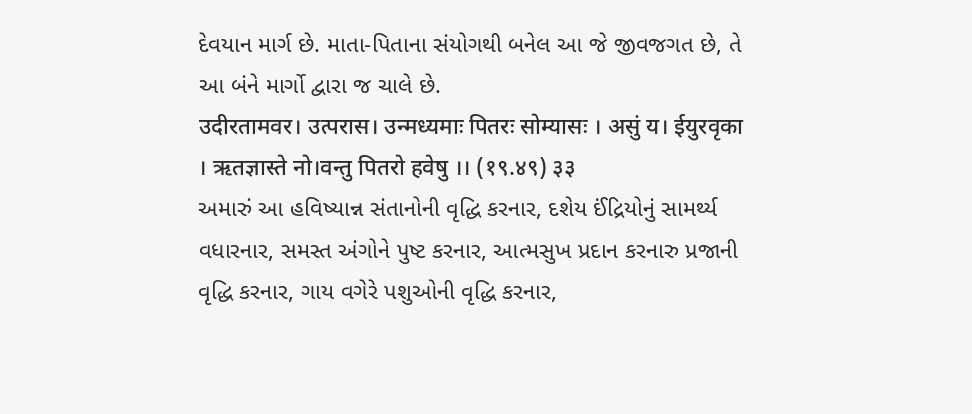દેવયાન માર્ગ છે. માતા-પિતાના સંયોગથી બનેલ આ જે જીવજગત છે, તે આ બંને માર્ગો દ્વારા જ ચાલે છે.
उदीरतामवर। उत्परास। उन्मध्यमाः पितरः सोम्यासः । असुं य। ईयुरवृका । ऋतज्ञास्ते नो।वन्तु पितरो हवेषु ।। (१९.४९) ३३
અમારું આ હવિષ્યાન્ન સંતાનોની વૃદ્ધિ કરનાર, દશેય ઈંદ્રિયોનું સામર્થ્ય વધારનાર, સમસ્ત અંગોને પુષ્ટ કરનાર, આત્મસુખ પ્રદાન કરનારુ પ્રજાની વૃદ્ધિ કરનાર, ગાય વગેરે પશુઓની વૃદ્ધિ કરનાર,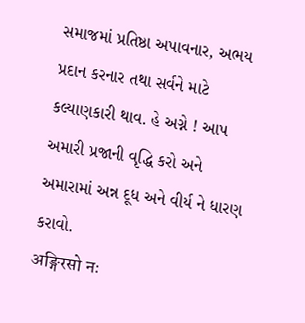સમાજમાં પ્રતિષ્ઠા અપાવનાર, અભય પ્રદાન કરનાર તથા સર્વને માટે કલ્યાણકારી થાવ. હે અગ્ને ! આપ અમારી પ્રજાની વૃદ્ધિ કરો અને અમારામાં અન્ન દૂધ અને વીર્ય ને ધારણ કરાવો.
अङ्गिरसो नः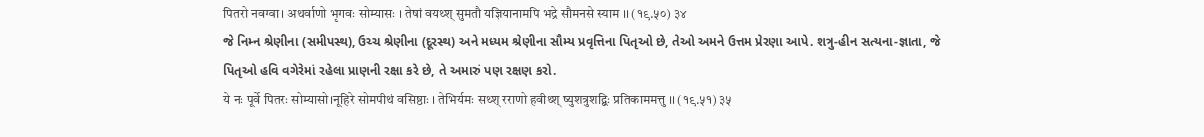पितरो नवग्वा। अथर्वाणो भृगवः सोम्यासः । तेषां वयथ्श् सुमतौ यज्ञियानामपि भद्रे सौमनसे स्याम ।। (१९.५०) ३४
જે નિમ્ન શ્રેણીના (સમીપસ્થ), ઉચ્ચ શ્રેણીના (દૂરસ્થ) અને મધ્યમ શ્રેણીના સૌમ્ય પ્રવૃત્તિના પિતૃઓ છે, તેઓ અમને ઉત્તમ પ્રેરણા આપે. શત્રુ-હીન સત્યના-જ્ઞાતા, જે પિતૃઓ હવિ વગેરેમાં રહેલા પ્રાણની રક્ષા કરે છે, તે અમારું પણ રક્ષણ કરો.
ये नः पूर्वे पितरः सोम्यासो।नूहिरे सोमपीथं वसिष्ठाः । तेभिर्यमः सथ्श् रराणो हवीथ्श् ष्युशत्रुशद्बिः प्रतिकाममत्तु ।। (१९.५१) ३५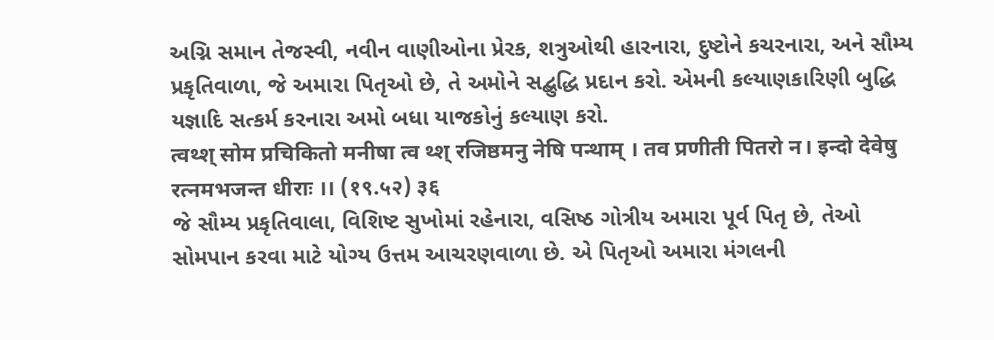અગ્નિ સમાન તેજસ્વી, નવીન વાણીઓના પ્રેરક, શત્રુઓથી હારનારા, દુષ્ટોને કચરનારા, અને સૌમ્ય પ્રકૃતિવાળા, જે અમારા પિતૃઓ છે, તે અમોને સદ્બુદ્ધિ પ્રદાન કરો. એમની કલ્યાણકારિણી બુદ્ધિ યજ્ઞાદિ સત્કર્મ કરનારા અમો બધા યાજકોનું કલ્યાણ કરો.
त्वथ्श् सोम प्रचिकितो मनीषा त्व थ्श् रजिष्ठमनु नेषि पन्थाम् । तव प्रणीती पितरो न। इन्दो देवेषु रत्नमभजन्त धीराः ।। (१९.५२) ३६
જે સૌમ્ય પ્રકૃતિવાલા, વિશિષ્ટ સુખોમાં રહેનારા, વસિષ્ઠ ગોત્રીય અમારા પૂર્વ પિતૃ છે, તેઓ સોમપાન કરવા માટે યોગ્ય ઉત્તમ આચરણવાળા છે. એ પિતૃઓ અમારા મંગલની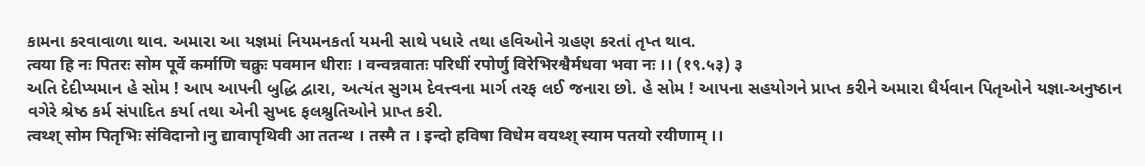કામના કરવાવાળા થાવ. અમારા આ યજ્ઞમાં નિયમનકર્તા યમની સાથે પધારે તથા હવિઓને ગ્રહણ કરતાં તૃપ્ત થાવ.
त्वया हि नः पितरः सोम पूर्वे कर्माणि चक्रुः पवमान धीराः । वन्वन्नवातः परिधीं रपोर्णु विरेभिरश्वैर्मधवा भवा नः ।। (१९.५३) ३
અતિ દેદીપ્યમાન હે સોમ ! આપ આપની બુદ્ધિ દ્વારા, અત્યંત સુગમ દેવત્ત્વના માર્ગ તરફ લઈ જનારા છો. હે સોમ ! આપના સહયોગને પ્રાપ્ત કરીને અમારા ધૈર્યવાન પિતૃઓને યજ્ઞા-અનુષ્ઠાન વગેરે શ્રેષ્ઠ કર્મ સંપાદિત કર્યા તથા એની સુખદ ફલશ્રુતિઓને પ્રાપ્ત કરી.
त्वथ्श् सोम पितृभिः संविदानो।नु द्यावापृथिवी आ ततन्थ । तस्मै त । इन्दो हविषा विधेम वयथ्श् स्याम पतयो रयीणाम् ।।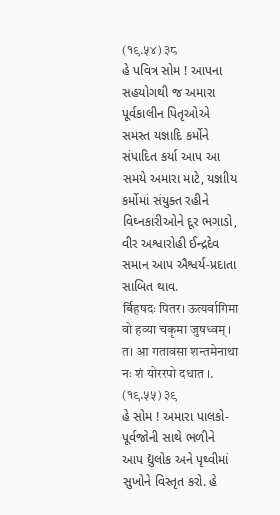(१९.५४) ३८
હે પવિત્ર સોમ ! આપના સહયોગથી જ અમારા પૂર્વકાલીન પિતૃઓએ સમસ્ત યજ્ઞાદિ કર્મોને સંપાદિત કર્યા આપ આ સમયે અમારા માટે, યજ્ઞાીય કર્મોમાં સંયુક્ત રહીને વિઘ્નકારીઓને દૂર ભગાડો, વીર અશ્વારોહી ઈન્દ્રદેવ સમાન આપ ઐશ્વર્ય-પ્રદાતા સાબિત થાવ.
र्बिहषदः पितर। ऊत्यर्वागिमा वो हव्या चकृमा जुषध्वम् । त। आ गतावसा शन्तमेनाथा नः शं योररपो दधात ।. (१९.५५) ३९
હે સોમ ! અમારા પાલકો-પૂર્વજોની સાથે ભળીને આપ દ્યુલોક અને પૃથ્વીમાં સુખોને વિસ્તૃત કરો. હે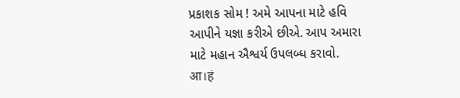પ્રકાશક સોમ ! અમે આપના માટે હવિ આપીને યજ્ઞા કરીએ છીએ. આપ અમારા માટે મહાન ઐશ્વર્ય ઉપલબ્ધ કરાવો.
आ।हं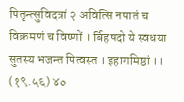पितृन्त्सुविदत्रां २ अवित्सि नपातं च विक्रमणं च विष्णों । र्बिहषदो ये स्वधया सुतस्य भजन्त पित्वस्त । इहागमिष्ठां ।। (१९.५६) ४०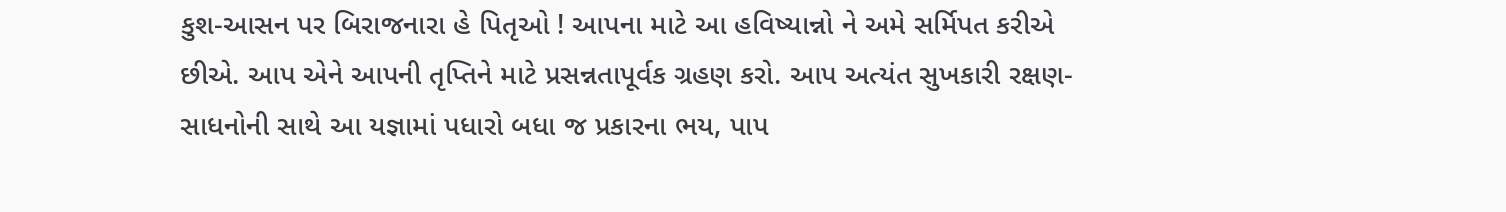કુશ-આસન પર બિરાજનારા હે પિતૃઓ ! આપના માટે આ હવિષ્યાન્નો ને અમે સર્મિપત કરીએ છીએ. આપ એને આપની તૃપ્તિને માટે પ્રસન્નતાપૂર્વક ગ્રહણ કરો. આપ અત્યંત સુખકારી રક્ષણ-સાધનોની સાથે આ યજ્ઞામાં પધારો બધા જ પ્રકારના ભય, પાપ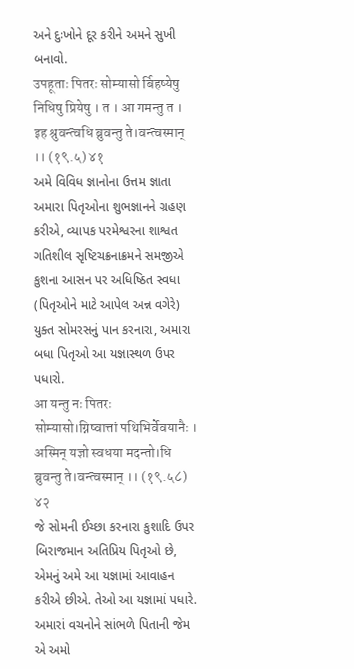અને દુઃખોને દૂર કરીને અમને સુખી બનાવો.
उपहूताः पितरः सोम्यासो र्बिहष्येषु निधिषु प्रियेषु । त । आ गमन्तु त । इह श्रुवन्त्वधि ब्रुवन्तु ते।वन्त्वस्मान् ।। (१९.५) ४१
અમે વિવિધ જ્ઞાનોના ઉત્તમ જ્ઞાતા અમારા પિતૃઓના શુભજ્ઞાનને ગ્રહણ કરીએ, વ્યાપક પરમેશ્વરના શાશ્વત ગતિશીલ સૃષ્ટિચક્રનાક્રમને સમજીએ કુશના આસન પર અધિષ્ઠિત સ્વધા (પિતૃઓને માટે આપેલ અન્ન વગેરે) યુક્ત સોમરસનું પાન કરનારા, અમારા બધા પિતૃઓ આ યજ્ઞાસ્થળ ઉપર પધારો.
आ यन्तु नः पितरः सोम्यासो।ग्निष्वात्तां पथिभिर्वेवयानैः । अस्मिन् यज्ञो स्वधया मदन्तो।धि ब्रुवन्तु ते।वन्त्वस्मान् ।। (१९.५८) ४२
જે સોમની ઈચ્છા કરનારા કુશાદિ ઉપર બિરાજમાન અતિપ્રિય પિતૃઓ છે, એમનું અમે આ યજ્ઞામાં આવાહન કરીએ છીએ. તેઓ આ યજ્ઞામાં પધારે. અમારાં વચનોને સાંભળે પિતાની જેમ એ અમો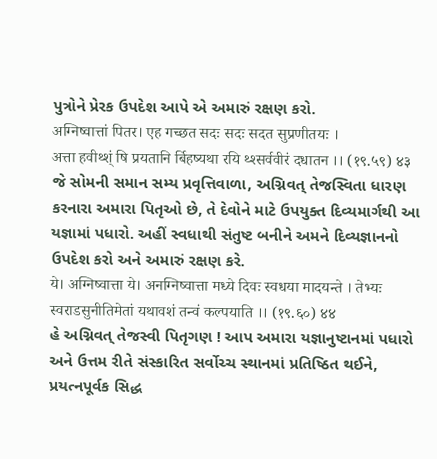પુત્રોને પ્રેરક ઉપદેશ આપે એ અમારું રક્ષણ કરો.
अग्निष्वात्तां पितर। एह गच्छत सदः सदः सदत सुप्रणीतयः ।
अत्ता हवीथ्श्ं षि प्रयतानि र्बिहष्यथा रयि थ्श्सर्ववीरं दधातन ।। (१९.५९) ४३
જે સોમની સમાન સમ્ય પ્રવૃત્તિવાળા, અગ્નિવત્ તેજસ્વિતા ધારણ કરનારા અમારા પિતૃઓ છે, તે દેવોને માટે ઉપયુક્ત દિવ્યમાર્ગથી આ યજ્ઞામાં પધારો. અહીં સ્વધાથી સંતુષ્ટ બનીને અમને દિવ્યજ્ઞાનનો ઉપદેશ કરો અને અમારું રક્ષણ કરે.
ये। अग्निष्वात्ता ये। अनग्निष्वात्ता मध्ये दिवः स्वधया मादयन्ते । तेभ्यः स्वराडसुनीतिमेतां यथावशं तन्वं कल्पयाति ।। (१९.६०) ४४
હે અગ્નિવત્ તેજસ્વી પિતૃગણ ! આપ અમારા યજ્ઞાનુષ્ટાનમાં પધારો અને ઉત્તમ રીતે સંસ્કારિત સર્વોચ્ચ સ્થાનમાં પ્રતિષ્ઠિત થઈને, પ્રયત્નપૂર્વક સિદ્ધ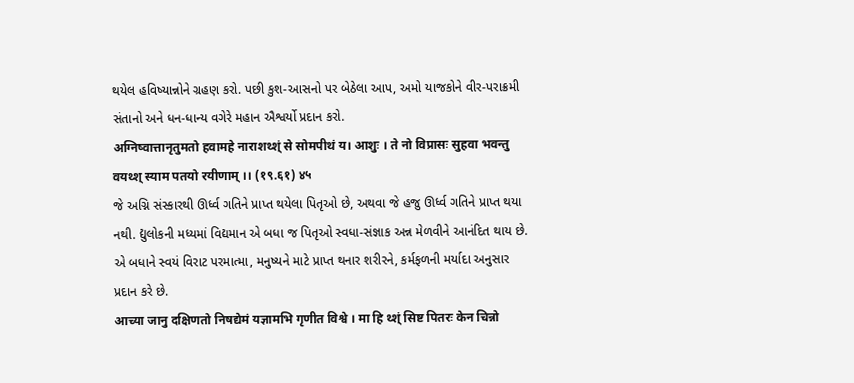થયેલ હવિષ્યાન્નોને ગ્રહણ કરો. પછી કુશ-આસનો પર બેઠેલા આપ, અમો યાજકોને વીર-પરાક્રમી સંતાનો અને ધન-ધાન્ય વગેરે મહાન ઐશ્વર્યો પ્રદાન કરો.
अग्निष्वात्तानृतुमतो हवामहे नाराशथ्श्ं से सोमपीथं य। आशुः । ते नो विप्रासः सुहवा भवन्तु वयथ्श् स्याम पतयो रयीणाम् ।। (१९.६१) ४५
જે અગ્નિ સંસ્કારથી ઊર્ધ્વ ગતિને પ્રાપ્ત થયેલા પિતૃઓ છે, અથવા જે હજુ ઊર્ધ્વ ગતિને પ્રાપ્ત થયા નથી. દ્યુલોકની મધ્યમાં વિદ્યમાન એ બધા જ પિતૃઓ સ્વધા-સંજ્ઞાક અન્ન મેળવીને આનંદિત થાય છે. એ બધાને સ્વયં વિરાટ પરમાત્મા, મનુષ્યને માટે પ્રાપ્ત થનાર શરીરને, કર્મફળની મર્યાદા અનુસાર પ્રદાન કરે છે.
आच्या जानु दक्षिणतो निषद्येमं यज्ञामभि गृणीत विश्वे । मा हि थ्श्ं सिष्ट पितरः केन चिन्नो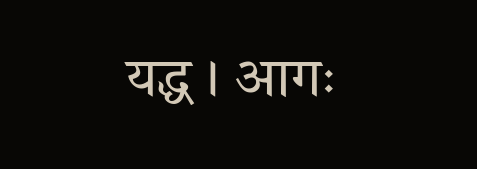यद्ध । आगः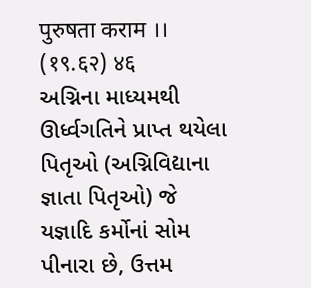पुरुषता कराम ।। (१९.६२) ४६
અગ્નિના માધ્યમથી ઊર્ધ્વગતિને પ્રાપ્ત થયેલા પિતૃઓ (અગ્નિવિદ્યાના જ્ઞાતા પિતૃઓ) જે યજ્ઞાદિ કર્મોનાં સોમ પીનારા છે, ઉત્તમ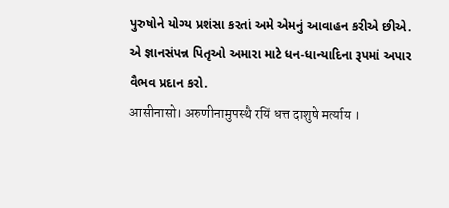પુરુષોને યોગ્ય પ્રશંસા કરતાં અમે એમનું આવાહન કરીએ છીએ. એ જ્ઞાનસંપન્ન પિતૃઓ અમારા માટે ધન-ધાન્યાદિના રૂપમાં અપાર વૈભવ પ્રદાન કરો.
आसीनासो। अरुणीनामुपस्थै रयिं धत्त दाशुषे मर्त्याय ।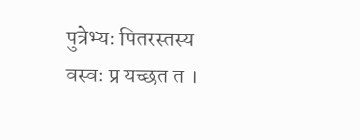पुत्रेभ्यः पितरस्तस्य वस्वः प्र यच्छत त ।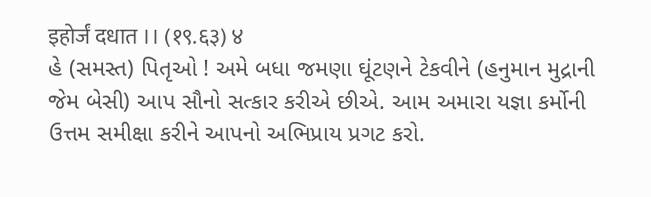इहोर्जं दधात ।। (१९.६३) ४
હે (સમસ્ત) પિતૃઓ ! અમે બધા જમણા ઘૂંટણને ટેકવીને (હનુમાન મુદ્રાની જેમ બેસી) આપ સૌનો સત્કાર કરીએ છીએ. આમ અમારા યજ્ઞા કર્મોની ઉત્તમ સમીક્ષા કરીને આપનો અભિપ્રાય પ્રગટ કરો.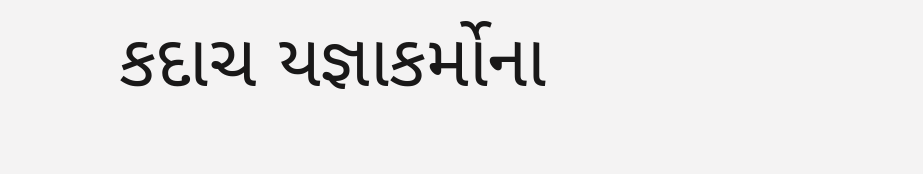કદાચ યજ્ઞાકર્મોના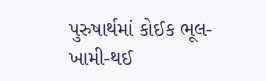પુરુષાર્થમાં કોઈક ભૂલ-ખામી-થઈ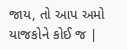જાય, તો આપ અમો યાજકોને કોઈ જ |